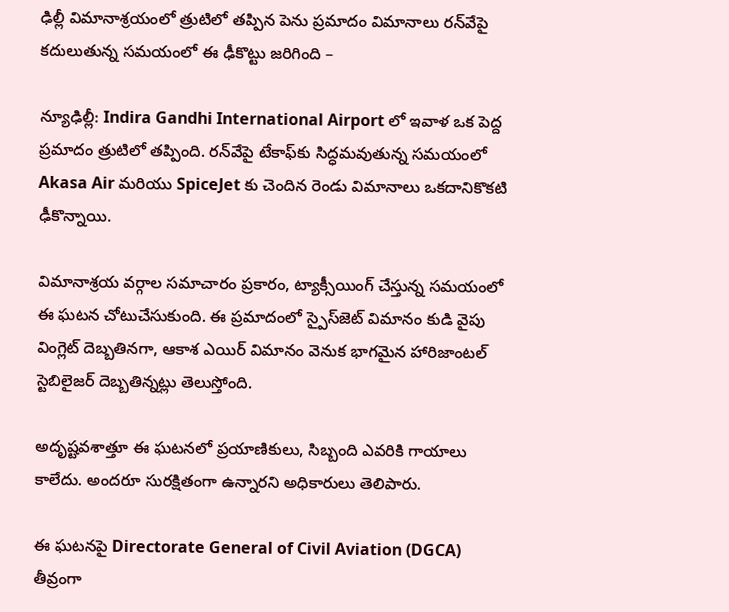ఢిల్లీ విమానాశ్రయంలో త్రుటిలో తప్పిన పెను ప్రమాదం విమానాలు రన్‌వేపై కదులుతున్న సమయంలో ఈ ఢీకొట్టు జరిగింది –

న్యూఢిల్లీ: Indira Gandhi International Airport లో ఇవాళ ఒక పెద్ద ప్రమాదం త్రుటిలో తప్పింది. రన్‌వేపై టేకాఫ్‌కు సిద్ధమవుతున్న సమయంలో Akasa Air మరియు SpiceJet కు చెందిన రెండు విమానాలు ఒకదానికొకటి ఢీకొన్నాయి.

విమానాశ్రయ వర్గాల సమాచారం ప్రకారం, ట్యాక్సీయింగ్ చేస్తున్న సమయంలో ఈ ఘటన చోటుచేసుకుంది. ఈ ప్రమాదంలో స్పైస్‌జెట్ విమానం కుడి వైపు వింగ్లెట్ దెబ్బతినగా, ఆకాశ ఎయిర్ విమానం వెనుక భాగమైన హారిజాంటల్ స్టెబిలైజర్ దెబ్బతిన్నట్లు తెలుస్తోంది.

అదృష్టవశాత్తూ ఈ ఘటనలో ప్రయాణికులు, సిబ్బంది ఎవరికి గాయాలు కాలేదు. అందరూ సురక్షితంగా ఉన్నారని అధికారులు తెలిపారు.

ఈ ఘటనపై Directorate General of Civil Aviation (DGCA) తీవ్రంగా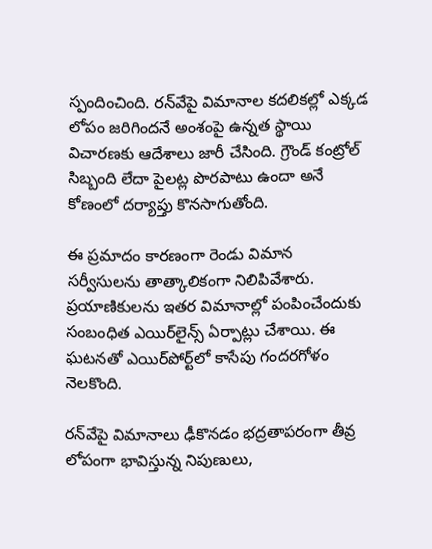స్పందించింది. రన్‌వేపై విమానాల కదలికల్లో ఎక్కడ లోపం జరిగిందనే అంశంపై ఉన్నత స్థాయి విచారణకు ఆదేశాలు జారీ చేసింది. గ్రౌండ్ కంట్రోల్ సిబ్బంది లేదా పైలట్ల పొరపాటు ఉందా అనే కోణంలో దర్యాప్తు కొనసాగుతోంది.

ఈ ప్రమాదం కారణంగా రెండు విమాన సర్వీసులను తాత్కాలికంగా నిలిపివేశారు. ప్రయాణికులను ఇతర విమానాల్లో పంపించేందుకు సంబంధిత ఎయిర్‌లైన్స్ ఏర్పాట్లు చేశాయి. ఈ ఘటనతో ఎయిర్‌పోర్ట్‌లో కాసేపు గందరగోళం నెలకొంది.

రన్‌వేపై విమానాలు ఢీకొనడం భద్రతాపరంగా తీవ్ర లోపంగా భావిస్తున్న నిపుణులు,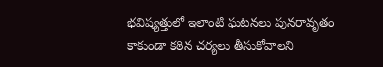భవిష్యత్తులో ఇలాంటి ఘటనలు పునరావృతం కాకుండా కఠిన చర్యలు తీసుకోవాలని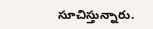సూచిస్తున్నారు.